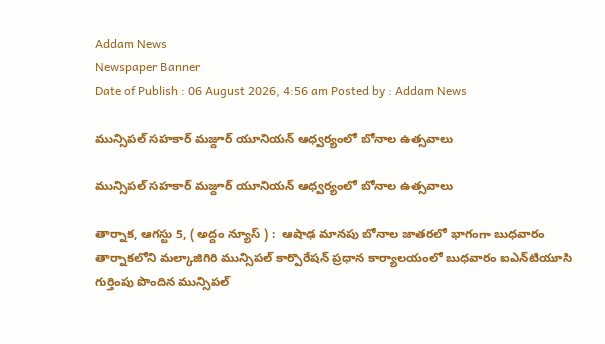Addam News
Newspaper Banner
Date of Publish : 06 August 2026, 4:56 am Posted by : Addam News

మున్సిపల్ సహకార్ మజ్దూర్ యూనియన్ ఆధ్వర్యంలో బోనాల ఉత్సవాలు

మున్సిపల్ సహకార్ మజ్దూర్ యూనియన్ ఆధ్వర్యంలో బోనాల ఉత్సవాలు

తార్నాక‌, ఆగ‌స్టు 5, ( అద్దం న్యూస్ ) :  ఆషాఢ మానపు బోనాల జాతరలో భాగంగా బుధవారం తార్నాకలోని మల్కాజిగిరి మున్సిపల్ కార్పొరేషన్ ప్రధాన కార్యాలయంలో బుధ‌వారం ఐఎన్‌టియూసి గుర్తింపు పొందిన మున్సిపల్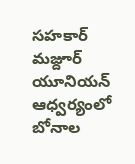సహకార్ మజ్దూర్ యూనియన్ ఆధ్వర్యంలో బోనాల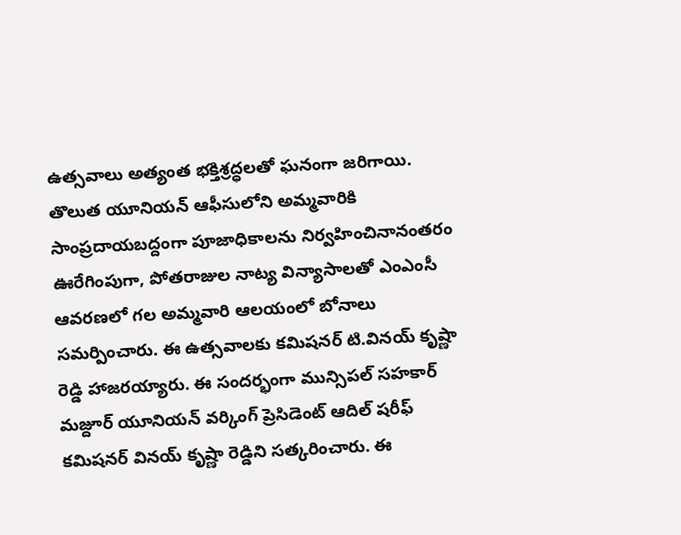ఉత్సవాలు అత్యంత భక్తిశ్రద్ధలతో ఘనంగా జరిగాయి. తొలుత యూనియన్ ఆఫీసులోని అమ్మవారికి సాంప్రదాయబద్దంగా పూజాధికాలను నిర్వహించినానంతరం ఊరేగింపుగా, పోతరాజుల నాట్య విన్యాసాలతో ఎంఎంసీ ఆవరణలో గ‌ల‌ అమ్మవారి ఆలయంలో బోనాలు సమర్పించారు. ఈ ఉత్సవాలకు కమిషనర్ టి.వినయ్ కృష్ణా రెడ్డి హాజరయ్యారు. ఈ సందర్భంగా మున్సిపల్ సహకార్ మజ్దూర్ యూనియన్ వర్కింగ్ ప్రెసిడెంట్ ఆదిల్ షరీఫ్ కమిషనర్ వినయ్ కృష్ణా రెడ్డిని సత్కరించారు. ఈ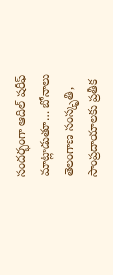సందర్భంగా ఆదిల్ షరీఫ్ మాట్లాడుతూ… బోనాలు తెలంగాణ సంస్కృతి, సాంప్రదాయాలకు ప్రతీక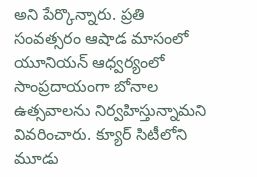అని పేర్కొన్నారు. ప్రతి సంవత్సరం ఆషాడ మాసంలో యూనియన్ ఆధ్వర్యంలో సాంప్రదాయంగా బోనాల ఉత్సవాలను నిర్వహిస్తున్నామని వివరించారు. క్యూర్ సిటీలోని మూడు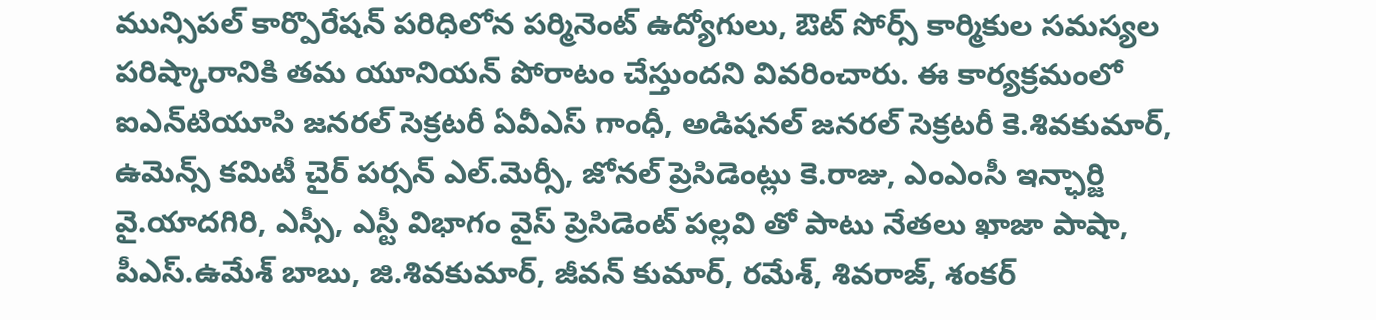మున్సిపల్ కార్పొరేషన్ పరిధిలోన పర్మినెంట్ ఉద్యోగులు, ఔట్ సోర్స్ కార్మికుల సమస్యల పరిష్కారానికి తమ యూనియన్ పోరాటం చేస్తుందని వివరించారు. ఈ కార్యక్రమంలో ఐఎన్‌టియూసి జనరల్ సెక్రటరీ ఏవీఎస్ గాంధీ, అడిషనల్ జనరల్ సెక్రటరీ కె.శివకుమార్, ఉమెన్స్ కమిటీ చైర్ పర్సన్ ఎల్.మెర్సీ, జోనల్ ప్రెసిడెంట్లు కె.రాజు, ఎంఎంసీ ఇన్ఛార్జి వై.యాదగిరి, ఎస్సీ, ఎస్టీ విభాగం వైస్ ప్రెసిడెంట్ పల్లవి తో పాటు నేతలు ఖాజా పాషా, పీఎస్.ఉమేశ్ బాబు, జి.శివకుమార్, జీవన్ కుమార్, రమేశ్, శివరాజ్, శంకర్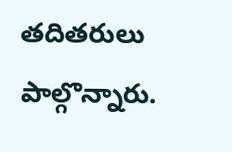తదితరులు పాల్గొన్నారు.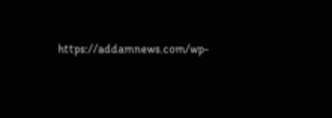https://addamnews.com/wp-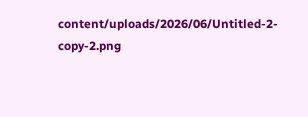content/uploads/2026/06/Untitled-2-copy-2.png